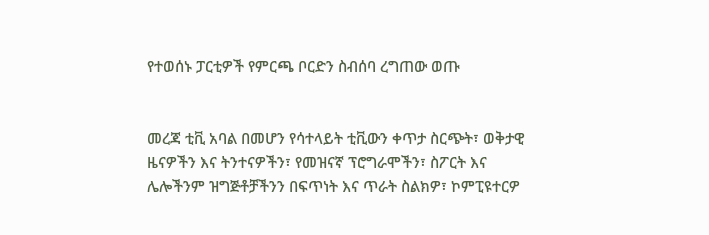የተወሰኑ ፓርቲዎች የምርጫ ቦርድን ስብሰባ ረግጠው ወጡ


መረጃ ቲቪ አባል በመሆን የሳተላይት ቲቪውን ቀጥታ ስርጭት፣ ወቅታዊ ዜናዎችን እና ትንተናዎችን፣ የመዝናኛ ፕሮግራሞችን፣ ስፖርት እና ሌሎችንም ዝግጅቶቻችንን በፍጥነት እና ጥራት ስልክዎ፣ ኮምፒዩተርዎ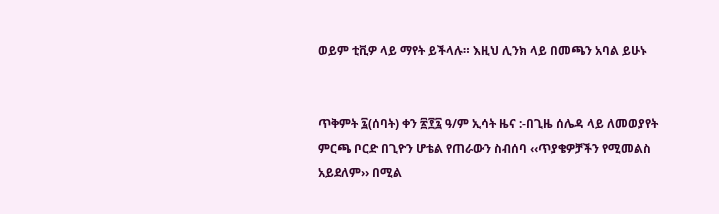ወይም ቲቪዎ ላይ ማየት ይችላሉ። እዚህ ሊንክ ላይ በመጫን አባል ይሁኑ


ጥቅምት ፯(ሰባት) ቀን ፳፻፯ ዓ/ም ኢሳት ዜና :-በጊዜ ሰሌዳ ላይ ለመወያየት ምርጫ ቦርድ በጊዮን ሆቴል የጠራውን ስብሰባ ‹‹ጥያቄዎቻችን የሚመልስ አይደለም›› በሚል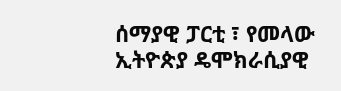ሰማያዊ ፓርቲ ፣ የመላው ኢትዮጵያ ዴሞክራሲያዊ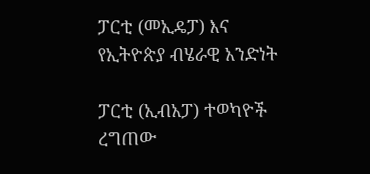ፓርቲ (መኢዴፓ) እና የኢትዮጵያ ብሄራዊ አንድነት

ፓርቲ (ኢብአፓ) ተወካዮች ረግጠው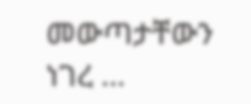መውጣታቸውን ነገረ …